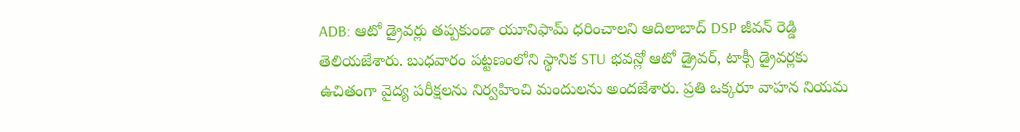ADB: ఆటో డ్రైవర్లు తప్పకుండా యూనిఫామ్ ధరించాలని ఆదిలాబాద్ DSP జీవన్ రెడ్డి తెలియజేశారు. బుధవారం పట్టణంలోని స్థానిక STU భవన్లో ఆటో డ్రైవర్, టాక్సీ డ్రైవర్లకు ఉచితంగా వైద్య పరీక్షలను నిర్వహించి మందులను అందజేశారు. ప్రతి ఒక్కరూ వాహన నియమ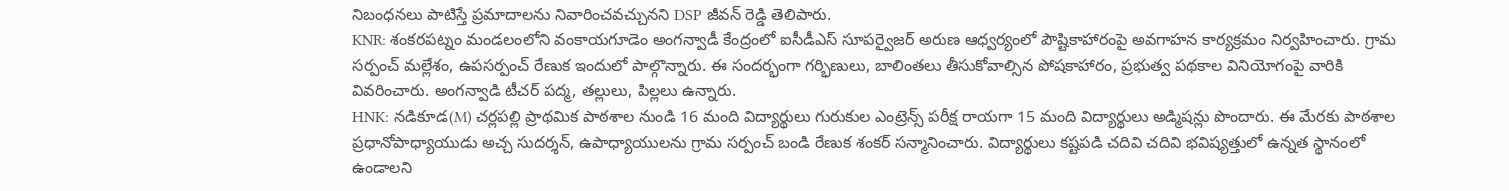నిబంధనలు పాటిస్తే ప్రమాదాలను నివారించవచ్చునని DSP జీవన్ రెడ్డి తెలిపారు.
KNR: శంకరపట్నం మండలంలోని వంకాయగూడెం అంగన్వాడీ కేంద్రంలో ఐసీడీఎస్ సూపర్వైజర్ అరుణ ఆధ్వర్యంలో పౌష్టికాహారంపై అవగాహన కార్యక్రమం నిర్వహించారు. గ్రామ సర్పంచ్ మల్లేశం, ఉపసర్పంచ్ రేణుక ఇందులో పాల్గొన్నారు. ఈ సందర్భంగా గర్భిణులు, బాలింతలు తీసుకోవాల్సిన పోషకాహారం, ప్రభుత్వ పథకాల వినియోగంపై వారికి వివరించారు. అంగన్వాడి టీచర్ పద్మ, తల్లులు, పిల్లలు ఉన్నారు.
HNK: నడికూడ(M) చర్లపల్లి ప్రాథమిక పాఠశాల నుండి 16 మంది విద్యార్థులు గురుకుల ఎంట్రెన్స్ పరీక్ష రాయగా 15 మంది విద్యార్థులు అడ్మిషన్లు పొందారు. ఈ మేరకు పాఠశాల ప్రధానోపాధ్యాయుడు అచ్చ సుదర్శన్, ఉపాధ్యాయులను గ్రామ సర్పంచ్ బండి రేణుక శంకర్ సన్మానించారు. విద్యార్థులు కష్టపడి చదివి చదివి భవిష్యత్తులో ఉన్నత స్థానంలో ఉండాలని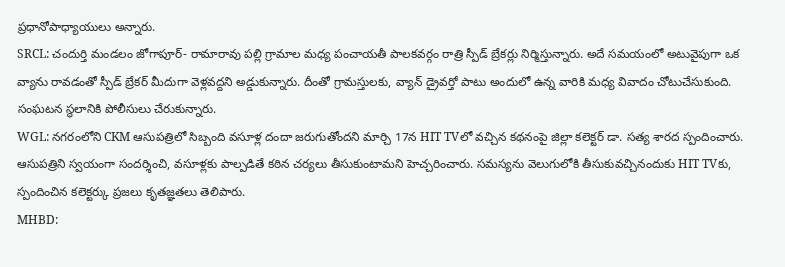ప్రధానోపాధ్యాయులు అన్నారు.
SRCL: చందుర్తి మండలం జోగాపూర్- రామారావు పల్లి గ్రామాల మధ్య పంచాయతీ పాలకవర్గం రాత్రి స్పీడ్ బ్రేకర్లు నిర్మిస్తున్నారు. అదే సమయంలో అటువైపుగా ఒక వ్యాను రావడంతో స్పీడ్ బ్రేకర్ మీదుగా వెళ్లవద్దని అడ్డుకున్నారు. దీంతో గ్రామస్తులకు, వ్యాన్ డ్రైవర్తో పాటు అందులో ఉన్న వారికి మధ్య వివాదం చోటుచేసుకుంది. సంఘటన స్థలానికి పోలీసులు చేరుకున్నారు.
WGL: నగరంలోని CKM ఆసుపత్రిలో సిబ్బంది వసూళ్ల దందా జరుగుతోందని మార్చి 17న HIT TVలో వచ్చిన కథనంపై జిల్లా కలెక్టర్ డా. సత్య శారద స్పందించారు. ఆసుపత్రిని స్వయంగా సందర్శించి, వసూళ్లకు పాల్పడితే కఠిన చర్యలు తీసుకుంటామని హెచ్చరించారు. సమస్యను వెలుగులోకి తీసుకువచ్చినందుకు HIT TVకు, స్పందించిన కలెక్టర్కు ప్రజలు కృతజ్ఞతలు తెలిపారు.
MHBD: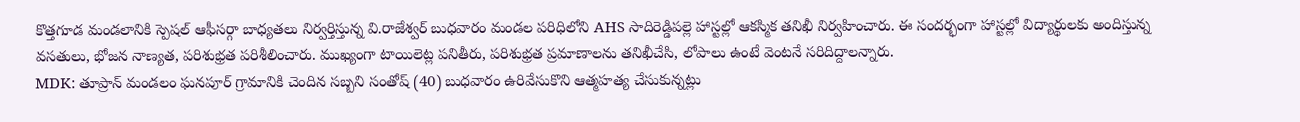కొత్తగూడ మండలానికి స్పెషల్ ఆఫీసర్గా బాధ్యతలు నిర్వర్తిస్తున్న వి.రాజేశ్వర్ బుధవారం మండల పరిధిలోని AHS సాదిరెడ్డిపల్లె హాస్టల్లో ఆకస్మిక తనిఖీ నిర్వహించారు. ఈ సందర్భంగా హాస్టల్లో విద్యార్థులకు అందిస్తున్న వసతులు, భోజన నాణ్యత, పరిశుభ్రత పరిశీలించారు. ముఖ్యంగా టాయిలెట్ల పనితీరు, పరిశుభ్రత ప్రమాణాలను తనిఖీచేసి, లోపాలు ఉంటే వెంటనే సరిదిద్దాలన్నారు.
MDK: తూప్రాన్ మండలం ఘనపూర్ గ్రామానికి చెందిన సబ్బని సంతోష్ (40) బుధవారం ఉరివేసుకొని ఆత్మహత్య చేసుకున్నట్లు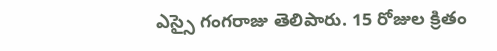ఎస్సై గంగరాజు తెలిపారు. 15 రోజుల క్రితం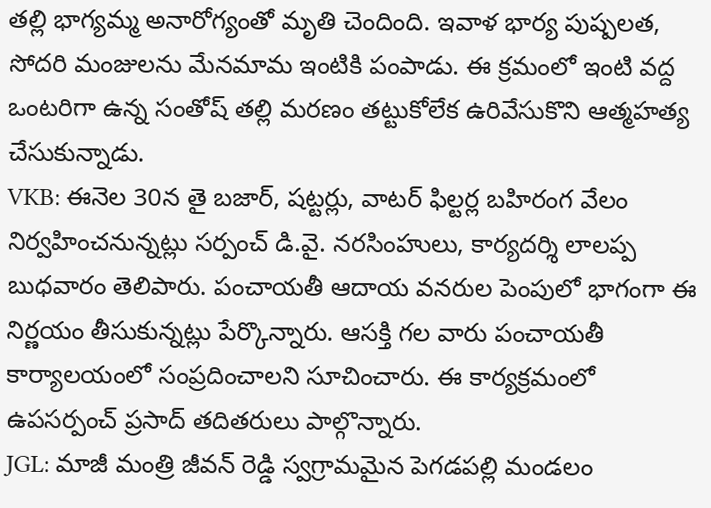తల్లి భాగ్యమ్మ అనారోగ్యంతో మృతి చెందింది. ఇవాళ భార్య పుష్పలత, సోదరి మంజులను మేనమామ ఇంటికి పంపాడు. ఈ క్రమంలో ఇంటి వద్ద ఒంటరిగా ఉన్న సంతోష్ తల్లి మరణం తట్టుకోలేక ఉరివేసుకొని ఆత్మహత్య చేసుకున్నాడు.
VKB: ఈనెల 30న తై బజార్, షట్టర్లు, వాటర్ ఫిల్టర్ల బహిరంగ వేలం నిర్వహించనున్నట్లు సర్పంచ్ డి.వై. నరసింహులు, కార్యదర్శి లాలప్ప బుధవారం తెలిపారు. పంచాయతీ ఆదాయ వనరుల పెంపులో భాగంగా ఈ నిర్ణయం తీసుకున్నట్లు పేర్కొన్నారు. ఆసక్తి గల వారు పంచాయతీ కార్యాలయంలో సంప్రదించాలని సూచించారు. ఈ కార్యక్రమంలో ఉపసర్పంచ్ ప్రసాద్ తదితరులు పాల్గొన్నారు.
JGL: మాజీ మంత్రి జీవన్ రెడ్డి స్వగ్రామమైన పెగడపల్లి మండలం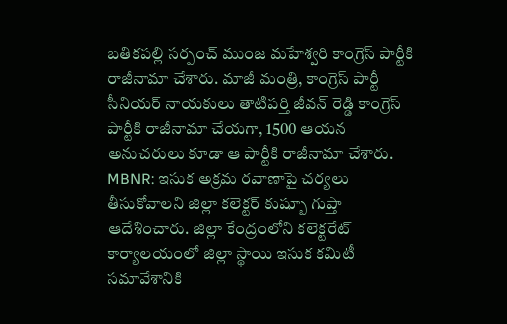బతికపల్లి సర్పంచ్ ముంజ మహేశ్వరి కాంగ్రెస్ పార్టీకి రాజీనామా చేశారు. మాజీ మంత్రి, కాంగ్రెస్ పార్టీ సీనియర్ నాయకులు తాటిపర్తి జీవన్ రెడ్డి కాంగ్రెస్ పార్టీకి రాజీనామా చేయగా, 1500 ఆయన అనుచరులు కూడా ఆ పార్టీకి రాజీనామా చేశారు.
MBNR: ఇసుక అక్రమ రవాణాపై చర్యలు తీసుకోవాలని జిల్లా కలెక్టర్ కుష్బూ గుప్తా ఆదేశించారు. జిల్లా కేంద్రంలోని కలెక్టరేట్ కార్యాలయంలో జిల్లా స్థాయి ఇసుక కమిటీ సమావేశానికి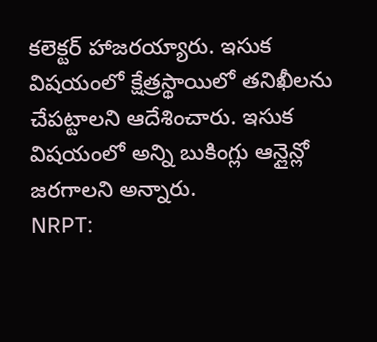కలెక్టర్ హాజరయ్యారు. ఇసుక విషయంలో క్షేత్రస్థాయిలో తనిఖీలను చేపట్టాలని ఆదేశించారు. ఇసుక విషయంలో అన్ని బుకింగ్లు ఆన్లైన్లో జరగాలని అన్నారు.
NRPT: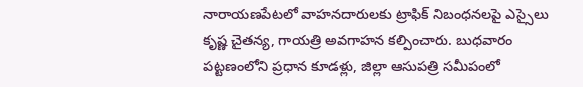నారాయణపేటలో వాహనదారులకు ట్రాఫిక్ నిబంధనలపై ఎస్సైలు కృష్ణ చైతన్య, గాయత్రి అవగాహన కల్పించారు. బుధవారం పట్టణంలోని ప్రధాన కూడళ్లు, జిల్లా ఆసుపత్రి సమీపంలో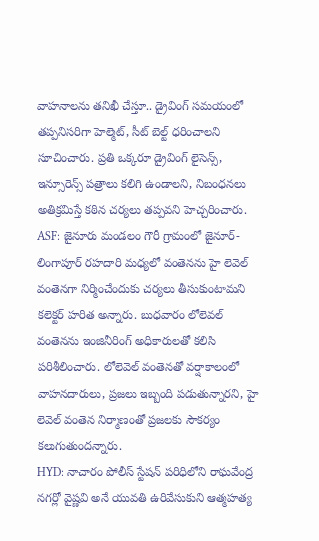వాహనాలను తనిఖీ చేస్తూ.. డ్రైవింగ్ సమయంలో తప్పనిసరిగా హెల్మెట్, సీట్ బెల్ట్ ధరించాలని సూచించారు. ప్రతి ఒక్కరూ డ్రైవింగ్ లైసెన్స్, ఇన్సూరెన్స్ పత్రాలు కలిగి ఉండాలని, నిబంధనలు అతిక్రమిస్తే కఠిన చర్యలు తప్పవని హెచ్చరించారు.
ASF: జైనూరు మండలం గౌరీ గ్రామంలో జైనూర్- లింగాపూర్ రహదారి మధ్యలో వంతెనను హై లెవెల్ వంతెనగా నిర్మించేందుకు చర్యలు తీసుకుంటామని కలెక్టర్ హరిత అన్నారు. బుధవారం లోలెవల్ వంతెనను ఇంజినీరింగ్ అధికారులతో కలిసి పరిశీలించారు. లోలెవెల్ వంతెనతో వర్షాకాలంలో వాహనదారులు, ప్రజలు ఇబ్బంది పడుతున్నారని, హై లెవెల్ వంతెన నిర్మాణంతో ప్రజలకు సౌకర్యం కలుగుతుందన్నారు.
HYD: నాచారం పోలీస్ స్టేషన్ పరిధిలోని రాఘవేంద్ర నగర్లో వైష్ణవి అనే యువతి ఉరివేసుకుని ఆత్మహత్య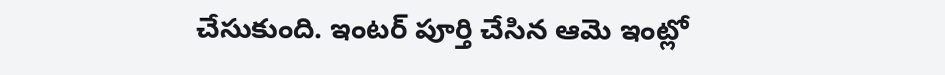చేసుకుంది. ఇంటర్ పూర్తి చేసిన ఆమె ఇంట్లో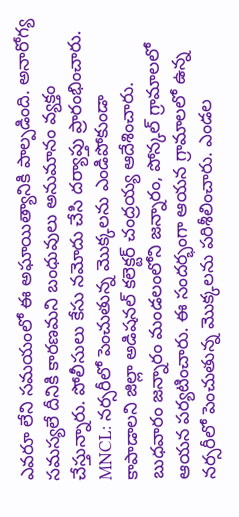ఎవరూ లేని సమయంలో ఈ అఘాయిత్యానికి పాల్పడింది. అనారోగ్య సమస్యలే దీనికి కారణమని బంధువులు అనుమానం వ్యక్తం చేస్తున్నారు. పోలీసులు కేసు నమోదు చేసి దర్యాప్తు ప్రారంభించారు.
MNCL: నర్సరీలో పెంచుతున్న మొక్కలను ఎండిపోకుండా కాపాడాలని జిల్లా అడిషనల్ కలెక్టర్ చంద్రయ్య ఆదేశించారు. బుధవారం జన్నారం మండలంలోని జన్నారం, పోన్కల్ గ్రామాలలో ఆయన పర్యటించారు. ఈ సందర్భంగా ఆయన గ్రామాలలో ఉన్న నర్సరీలో పెంచుతున్న మొక్కలను పరిశీలించారు. ఎండల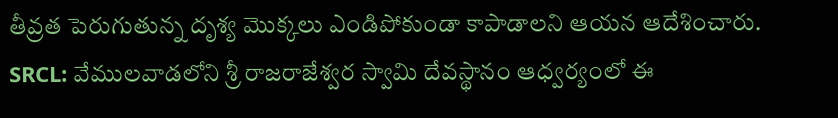తీవ్రత పెరుగుతున్న దృశ్య మొక్కలు ఎండిపోకుండా కాపాడాలని ఆయన ఆదేశించారు.
SRCL: వేములవాడలోని శ్రీ రాజరాజేశ్వర స్వామి దేవస్థానం ఆధ్వర్యంలో ఈ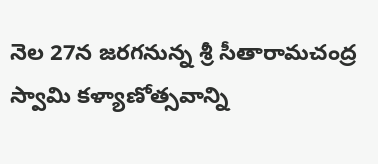నెల 27న జరగనున్న శ్రీ సీతారామచంద్ర స్వామి కళ్యాణోత్సవాన్ని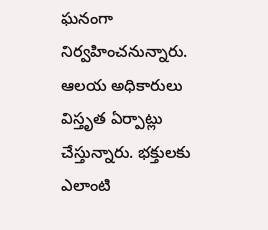ఘనంగా నిర్వహించనున్నారు. ఆలయ అధికారులు విస్తృత ఏర్పాట్లు చేస్తున్నారు. భక్తులకు ఎలాంటి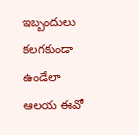ఇబ్బందులు కలగకుండా ఉండేలా ఆలయ ఈవో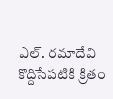ఎల్. రమాదేవి కొద్దిసేపటికి క్రితం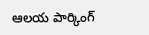ఆలయ పార్కింగ్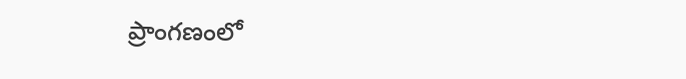ప్రాంగణంలో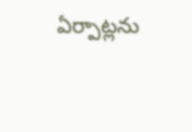ఏర్పాట్లను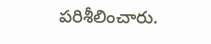పరిశీలించారు.